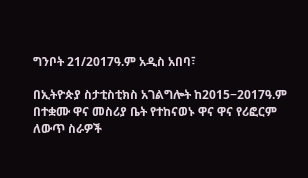ግንቦት 21/2017ዓ.ም አዲስ አበባ፣

በኢትዮጵያ ስታቲስቲክስ አገልግሎት ከ2015−2017ዓ.ም በተቋሙ ዋና መስሪያ ቤት የተከናወኑ ዋና ዋና የሪፎርም ለውጥ ስራዎች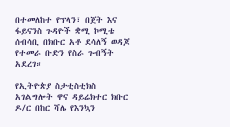በተመለከተ የፕላን፣ በጀት እና ፋይናንስ ጉዳዮች ቋሚ ኮሚቴ ሰብሳቢ በክቡር አቶ ደሳለኝ ወዳጆ የተመራ ቡድን የስራ ጉብኝት አደረገ።

የኢትዮጵያ ስታቲስቲክስ አገልግሎት ዋና ዳይሬክተር ክቡር ዶ/ር በከር ሻሌ የእንኳን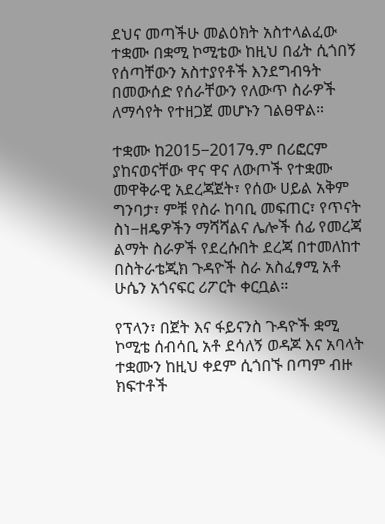ደህና መጣችሁ መልዕክት አስተላልፈው ተቋሙ በቋሚ ኮሚቴው ከዚህ በፊት ሲጎበኝ የሰጣቸውን አስተያየቶች እንደግብዓት በመውሰድ የሰራቸውን የለውጥ ስራዎች ለማሳየት የተዘጋጀ መሆኑን ገልፀዋል።

ተቋሙ ከ2015−2017ዓ.ም በሪፎርም ያከናወናቸው ዋና ዋና ለውጦች የተቋሙ መዋቅራዊ አደረጃጀት፣ የሰው ሀይል አቅም ግንባታ፣ ምቹ የስራ ከባቢ መፍጠር፣ የጥናት ስነ−ዘዴዎችን ማሻሻልና ሌሎች ሰፊ የመረጃ ልማት ስራዎች የደረሱበት ደረጃ በተመለከተ በስትራቴጂክ ጉዳዮች ስራ አስፈፃሚ አቶ ሁሴን አጎናፍር ሪፖርት ቀርቧል።

የፕላን፣ በጀት እና ፋይናንስ ጉዳዮች ቋሚ ኮሚቴ ሰብሳቢ አቶ ደሳለኝ ወዳጆ እና አባላት ተቋሙን ከዚህ ቀደም ሲጎበኙ በጣም ብዙ ክፍተቶች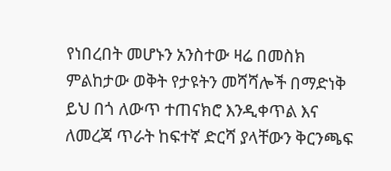የነበረበት መሆኑን አንስተው ዛሬ በመስክ ምልከታው ወቅት የታዩትን መሻሻሎች በማድነቅ ይህ በጎ ለውጥ ተጠናክሮ እንዲቀጥል እና ለመረጃ ጥራት ከፍተኛ ድርሻ ያላቸውን ቅርንጫፍ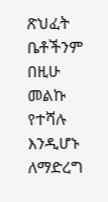ጽህፈት ቤቶችንም በዚሁ መልኩ የተሻሉ እንዲሆኑ ለማድረግ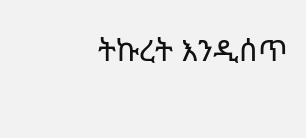ትኩረት እንዲሰጥ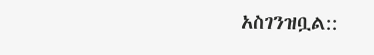አስገንዝቧል::